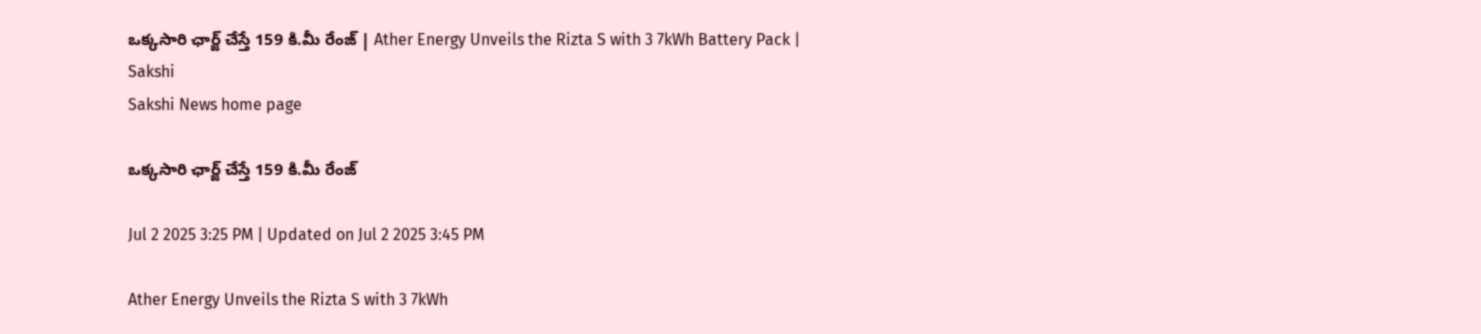ఒక్కసారి ఛార్జ్ చేస్తే 159 కి.మీ రేంజ్‌ | Ather Energy Unveils the Rizta S with 3 7kWh Battery Pack | Sakshi
Sakshi News home page

ఒక్కసారి ఛార్జ్ చేస్తే 159 కి.మీ రేంజ్‌

Jul 2 2025 3:25 PM | Updated on Jul 2 2025 3:45 PM

Ather Energy Unveils the Rizta S with 3 7kWh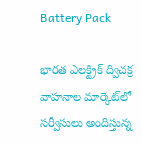Battery Pack

భారత ఎలక్ట్రిక్ ద్విచక్ర వాహనాల మార్కెట్‌లో సర్వీసులు అందిస్తున్న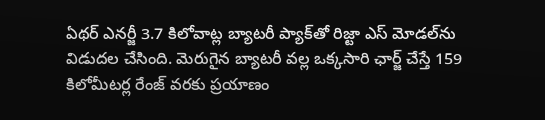ఏథర్ ఎనర్జీ 3.7 కిలోవాట్ల బ్యాటరీ ప్యాక్‌తో రిజ్టా ఎస్ మోడల్‌ను విడుదల చేసింది. మెరుగైన బ్యాటరీ వల్ల ఒక్కసారి ఛార్జ్ చేస్తే 159 కిలోమీటర్ల రేంజ్‌ వరకు ప్రయాణం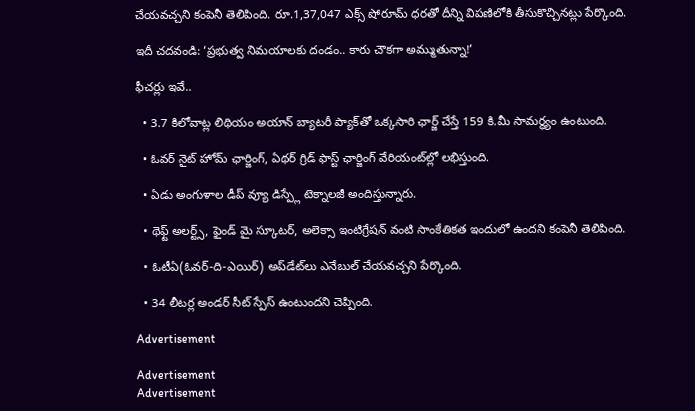చేయవచ్చని కంపెనీ తెలిపింది. రూ.1,37,047 ఎక్స్ షోరూమ్ ధరతో దీన్ని విపణిలోకి తీసుకొచ్చినట్లు పేర్కొంది.

ఇదీ చదవండి: ‘ప్రభుత్వ నిమయాలకు దండం.. కారు చౌకగా అమ్ముతున్నా!’

ఫీచర్లు ఇవే..

  • 3.7 కిలోవాట్ల లిథియం అయాన్‌ బ్యాటరీ ప్యాక్‌తో ఒక్కసారి ఛార్జ్‌ చేస్తే 159 కి.మీ సామర్థ్యం ఉంటుంది.

  • ఓవర్ నైట్ హోమ్ ఛార్జింగ్, ఏథర్ గ్రిడ్ ఫాస్ట్ ఛార్జింగ్‌ వేరియంట్‌ల్లో లభిస్తుంది.

  • ఏడు అంగుళాల డీప్ వ్యూ డిస్ప్లే టెక్నాలజీ అందిస్తున్నారు.

  • థెఫ్ట్ అలర్ట్స్, ఫైండ్ మై స్కూటర్, అలెక్సా ఇంటిగ్రేషన్ వంటి సాంకేతికత ఇందులో ఉందని కంపెనీ తెలిపింది.

  • ఓటీఏ(ఓవర్-ది-ఎయిర్) అప్‌డేట్‌లు ఎనేబుల్ చేయవచ్చని పేర్కొంది.

  • 34 లీటర్ల అండర్ సీట్ స్పేస్‌ ఉంటుందని చెప్పింది.

Advertisement

Advertisement
Advertisement